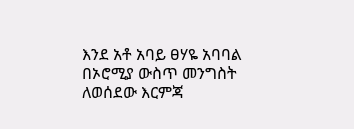እንደ አቶ አባይ ፀሃዬ አባባል በኦሮሚያ ውስጥ መንግስት ለወሰደው እርምጃ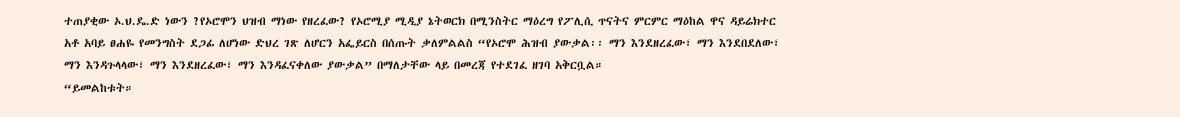ተጠያቂው ኦ.ህ.ዴ.ድ ነውን ?የኦሮሞን ህዝብ ማነው የዘረፈው? የኦሮሚያ ሚዲያ ኔትወርክ በሚንስትር ማዕረግ የፖሊሲ ጥናትና ምርምር ማዕከል ዋና ዳይሬክተር አቶ አባይ ፀሐዬ የመንግስት ደጋፊ ለሆነው ድህረ ገጽ ለሆርን አፌይርስ በሰጡት ቃለምልልስ “የኦሮሞ ሕዝብ ያውቃል፡፡ ማን እንደዘረፈው፣ ማን እንደበደለው፣ ማን እንዳጉላላው፣ ማን እንደዘረፈው፣ ማን እንዳፈናቀለው ያውቃል” በማለታቸው ላይ በመረጃ የተደገፈ ዘገባ አቅርቧል።
“ይመልከቱት።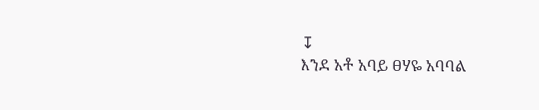↧
እንደ አቶ አባይ ፀሃዬ አባባል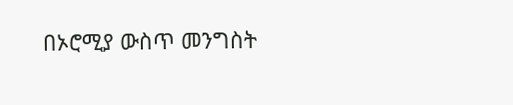በኦሮሚያ ውስጥ መንግስት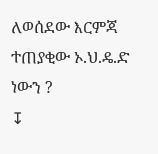ለወሰደው እርምጃ ተጠያቂው ኦ.ህ.ዴ.ድ ነውን ?
↧